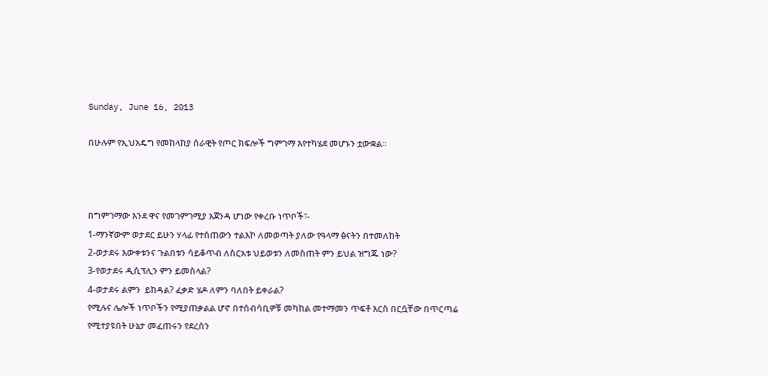Sunday, June 16, 2013

በሁሉም የኢህአዴግ የመከላከያ ሰራዊት የጦር ክፍሎች ግምገማ እየተካሄደ መሆኑን ቷውቋል።



በግምገማው እንደ ዋና የመገምገሚያ አጀንዳ ሆነው የቀረቡ ነጥቦች፣-
1-ማንኛውም ወታደር ይሁን ሃላፊ የተሰጠውን ተልእኮ ለመወጣት ያለው የዓላማ ፅናትን በተመለከት
2-ወታደሩ እውቀቱንና ጉልበቱን ሳይቆጥብ ለስርአቱ ህይወቱን ለመስጠት ምን ይህል ዝግጁ ነው?
3-የወታደሩ ዲሲፕሊን ምን ይመስላል?
4-ወታደሩ ልምን  ይከዳል? ፈቃድ ሄዶ ለምን ባለበት ይቀራል?
የሚሉና ሌሎች ነጥቦችን የሚያጠቃልል ሆኖ በተሰብሳቢዎቹ መካከል መተማመን ጥፍቶ እርስ በርሷቸው በጥርጣሬ የሚተያዩበት ሁኔታ መፈጠሩን የደረሰን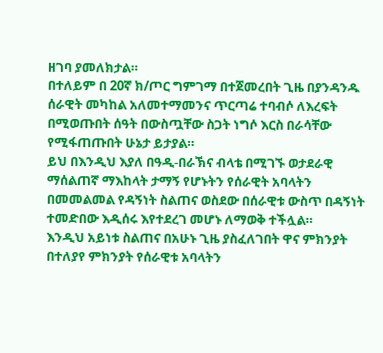ዘገባ ያመለክታል።
በተለይም በ 20ኛ ክ/ጦር ግምገማ በተጀመረበት ጊዜ በያንዳንዱ ሰራዊት መካከል አለመተማመንና ጥርጣሬ ተባብሶ ለእረፍት በሚወጡበት ሰዓት በውስጧቸው ስጋት ነግሶ እርስ በራሳቸው የሚፋጠጡበት ሁኔታ ይታያል።
ይህ በእንዲህ እያለ በዓዲ-በራኽና ብላቴ በሚገኙ ወታደራዊ ማሰልጠኛ ማእከላት ታማኝ የሆኑትን የሰራዊት አባላትን በመመልመል የዳኝነት ስልጠና ወስደው በሰራዊቱ ውስጥ በዳኝነት ተመድበው እዲሰሩ እየተደረገ መሆኑ ለማወቅ ተችሏል።
እንዲህ አይነቱ ስልጠና በአሁኑ ጊዜ ያስፈለገበት ዋና ምክንያት በተለያየ ምክንያት የሰራዊቱ አባላትን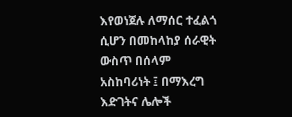እየወነጀሉ ለማሰር ተፈልጎ ሲሆን በመከላከያ ሰራዊት ውስጥ በሰላም አስከባሪነት ፤ በማእረግ እድገትና ሌሎች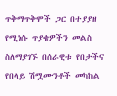ጥቅማጥቅሞች ጋር በተያያዘ የሚነሱ ጥያቄዎችን መልስ ስለማያገኙ በሰራዊቱ የበታችና የበላይ ሽሟሙንቶች መካከል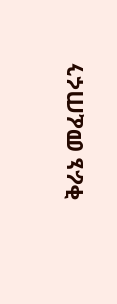ቅራኔ መፈጠሩን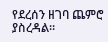የደረሰን ዘገባ ጨምሮ ያስረዳል።